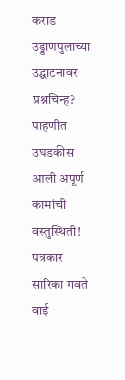कराड उड्डाणपुलाच्या उद्घाटनावर प्रश्नचिन्ह? पाहणीत उघडकीस आली अपूर्ण कामांची वस्तुस्थिती!
पत्रकार सारिका गवते वाई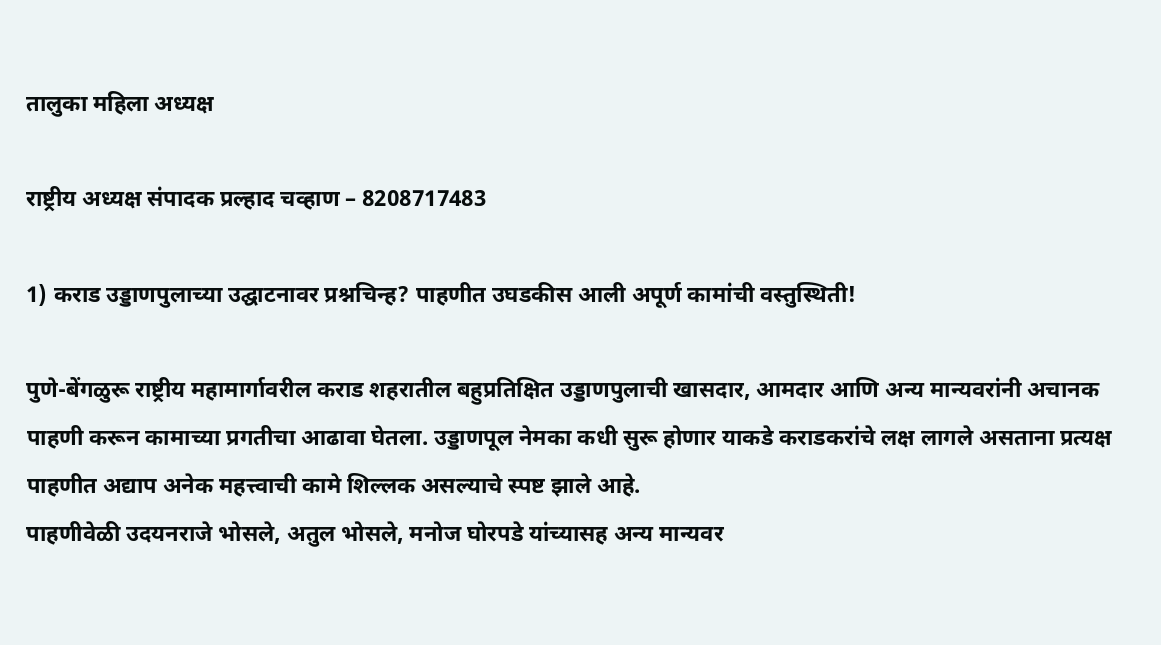तालुका महिला अध्यक्ष

राष्ट्रीय अध्यक्ष संपादक प्रल्हाद चव्हाण – 8208717483

1) कराड उड्डाणपुलाच्या उद्घाटनावर प्रश्नचिन्ह? पाहणीत उघडकीस आली अपूर्ण कामांची वस्तुस्थिती!

पुणे-बेंगळुरू राष्ट्रीय महामार्गावरील कराड शहरातील बहुप्रतिक्षित उड्डाणपुलाची खासदार, आमदार आणि अन्य मान्यवरांनी अचानक पाहणी करून कामाच्या प्रगतीचा आढावा घेतला. उड्डाणपूल नेमका कधी सुरू होणार याकडे कराडकरांचे लक्ष लागले असताना प्रत्यक्ष पाहणीत अद्याप अनेक महत्त्वाची कामे शिल्लक असल्याचे स्पष्ट झाले आहे.
पाहणीवेळी उदयनराजे भोसले, अतुल भोसले, मनोज घोरपडे यांच्यासह अन्य मान्यवर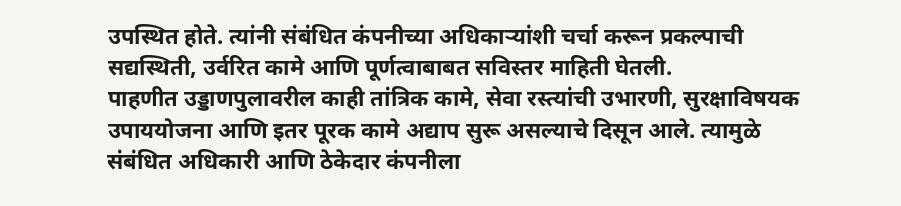उपस्थित होते. त्यांनी संबंधित कंपनीच्या अधिकाऱ्यांशी चर्चा करून प्रकल्पाची सद्यस्थिती, उर्वरित कामे आणि पूर्णत्वाबाबत सविस्तर माहिती घेतली.
पाहणीत उड्डाणपुलावरील काही तांत्रिक कामे, सेवा रस्त्यांची उभारणी, सुरक्षाविषयक उपाययोजना आणि इतर पूरक कामे अद्याप सुरू असल्याचे दिसून आले. त्यामुळे संबंधित अधिकारी आणि ठेकेदार कंपनीला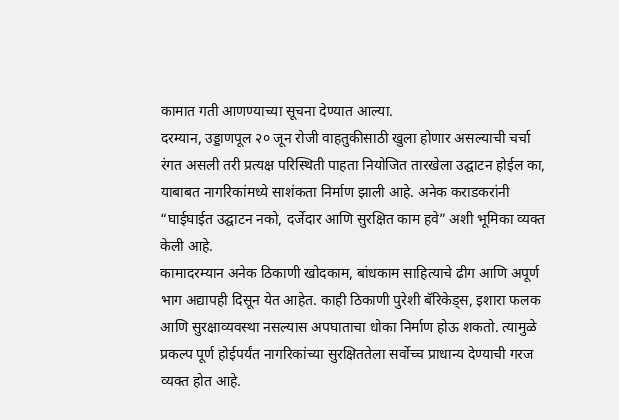कामात गती आणण्याच्या सूचना देण्यात आल्या.
दरम्यान, उड्डाणपूल २० जून रोजी वाहतुकीसाठी खुला होणार असल्याची चर्चा रंगत असली तरी प्रत्यक्ष परिस्थिती पाहता नियोजित तारखेला उद्घाटन होईल का, याबाबत नागरिकांमध्ये साशंकता निर्माण झाली आहे. अनेक कराडकरांनी “घाईघाईत उद्घाटन नको, दर्जेदार आणि सुरक्षित काम हवे” अशी भूमिका व्यक्त केली आहे.
कामादरम्यान अनेक ठिकाणी खोदकाम, बांधकाम साहित्याचे ढीग आणि अपूर्ण भाग अद्यापही दिसून येत आहेत. काही ठिकाणी पुरेशी बॅरिकेड्स, इशारा फलक आणि सुरक्षाव्यवस्था नसल्यास अपघाताचा धोका निर्माण होऊ शकतो. त्यामुळे प्रकल्प पूर्ण होईपर्यंत नागरिकांच्या सुरक्षिततेला सर्वोच्च प्राधान्य देण्याची गरज व्यक्त होत आहे.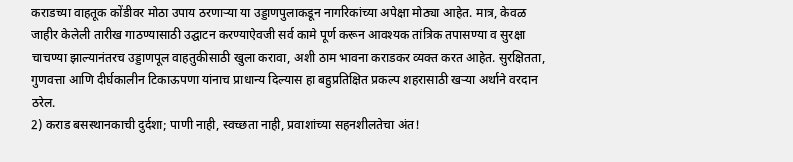कराडच्या वाहतूक कोंडीवर मोठा उपाय ठरणाऱ्या या उड्डाणपुलाकडून नागरिकांच्या अपेक्षा मोठ्या आहेत. मात्र, केवळ जाहीर केलेली तारीख गाठण्यासाठी उद्घाटन करण्याऐवजी सर्व कामे पूर्ण करून आवश्यक तांत्रिक तपासण्या व सुरक्षा चाचण्या झाल्यानंतरच उड्डाणपूल वाहतुकीसाठी खुला करावा, अशी ठाम भावना कराडकर व्यक्त करत आहेत. सुरक्षितता, गुणवत्ता आणि दीर्घकालीन टिकाऊपणा यांनाच प्राधान्य दिल्यास हा बहुप्रतिक्षित प्रकल्प शहरासाठी खऱ्या अर्थाने वरदान ठरेल.
2) कराड बसस्थानकाची दुर्दशा; पाणी नाही, स्वच्छता नाही, प्रवाशांच्या सहनशीलतेचा अंत!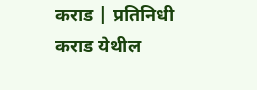कराड | प्रतिनिधी
कराड येथील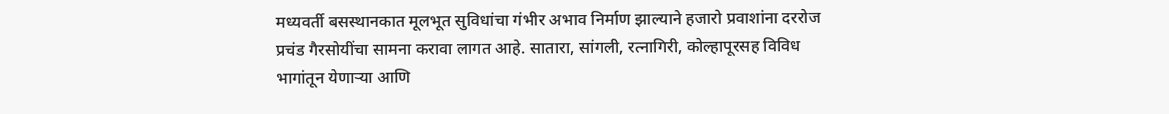मध्यवर्ती बसस्थानकात मूलभूत सुविधांचा गंभीर अभाव निर्माण झाल्याने हजारो प्रवाशांना दररोज प्रचंड गैरसोयींचा सामना करावा लागत आहे. सातारा, सांगली, रत्नागिरी, कोल्हापूरसह विविध भागांतून येणाऱ्या आणि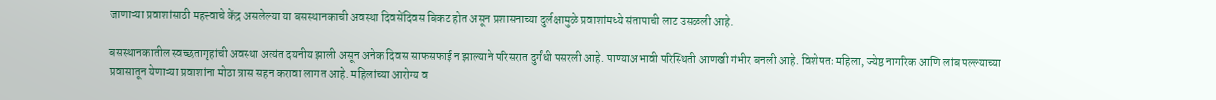जाणाऱ्या प्रवाशांसाठी महत्त्वाचे केंद्र असलेल्या या बसस्थानकाची अवस्था दिवसेंदिवस बिकट होत असून प्रशासनाच्या दुर्लक्षामुळे प्रवाशांमध्ये संतापाची लाट उसळली आहे.

बसस्थानकातील स्वच्छतागृहांची अवस्था अत्यंत दयनीय झाली असून अनेक दिवस साफसफाई न झाल्याने परिसरात दुर्गंधी पसरली आहे. पाण्याअभावी परिस्थिती आणखी गंभीर बनली आहे. विशेषतः महिला, ज्येष्ठ नागरिक आणि लांब पल्ल्याच्या प्रवासातून येणाऱ्या प्रवाशांना मोठा त्रास सहन करावा लागत आहे. महिलांच्या आरोग्य व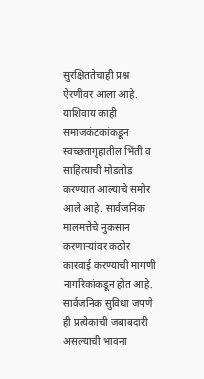सुरक्षिततेचाही प्रश्न ऐरणीवर आला आहे.
याशिवाय काही समाजकंटकांकडून स्वच्छतागृहातील भिंती व साहित्याची मोडतोड करण्यात आल्याचे समोर आले आहे. सार्वजनिक मालमत्तेचे नुकसान करणाऱ्यांवर कठोर कारवाई करण्याची मागणी नागरिकांकडून होत आहे. सार्वजनिक सुविधा जपणे ही प्रत्येकाची जबाबदारी असल्याची भावना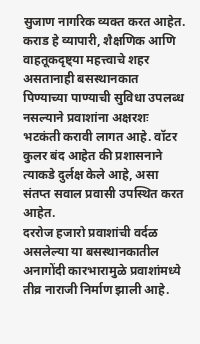सुजाण नागरिक व्यक्त करत आहेत.
कराड हे व्यापारी, शैक्षणिक आणि वाहतूकदृष्ट्या महत्त्वाचे शहर असतानाही बसस्थानकात पिण्याच्या पाण्याची सुविधा उपलब्ध नसल्याने प्रवाशांना अक्षरशः भटकंती करावी लागत आहे. वॉटर कुलर बंद आहेत की प्रशासनाने त्याकडे दुर्लक्ष केले आहे, असा संतप्त सवाल प्रवासी उपस्थित करत आहेत.
दररोज हजारो प्रवाशांची वर्दळ असलेल्या या बसस्थानकातील अनागोंदी कारभारामुळे प्रवाशांमध्ये तीव्र नाराजी निर्माण झाली आहे.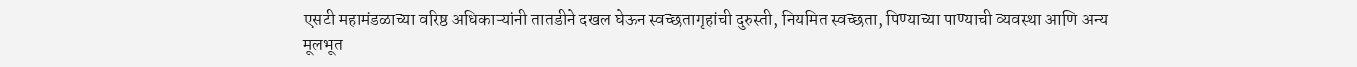एसटी महामंडळाच्या वरिष्ठ अधिकाऱ्यांनी तातडीने दखल घेऊन स्वच्छतागृहांची दुरुस्ती, नियमित स्वच्छता, पिण्याच्या पाण्याची व्यवस्था आणि अन्य मूलभूत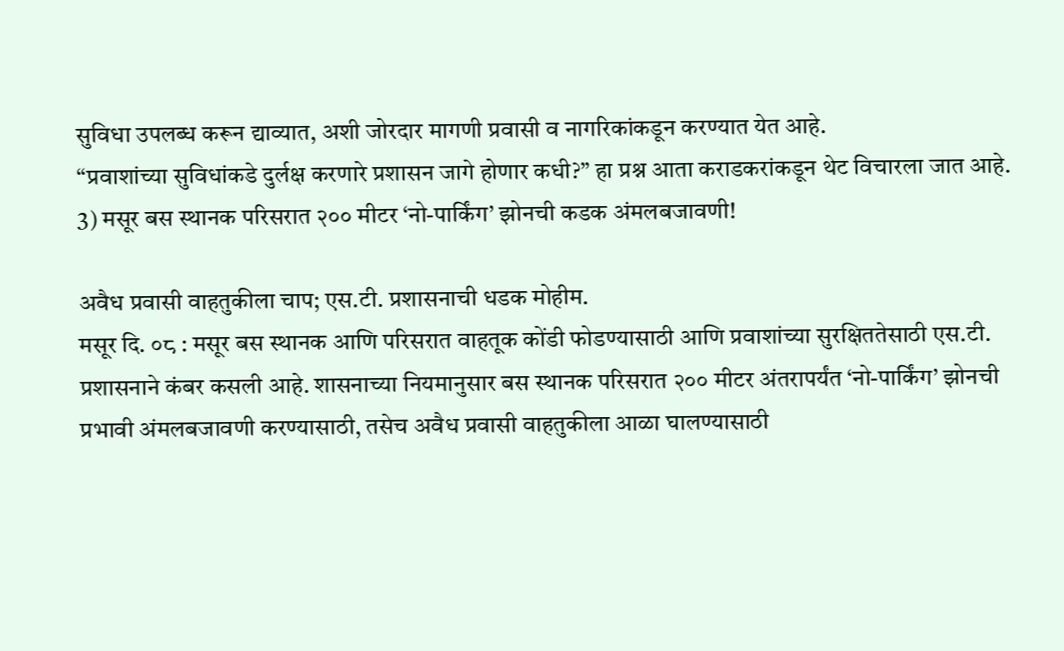सुविधा उपलब्ध करून द्याव्यात, अशी जोरदार मागणी प्रवासी व नागरिकांकडून करण्यात येत आहे.
“प्रवाशांच्या सुविधांकडे दुर्लक्ष करणारे प्रशासन जागे होणार कधी?” हा प्रश्न आता कराडकरांकडून थेट विचारला जात आहे.
3) मसूर बस स्थानक परिसरात २०० मीटर ‘नो-पार्किंग’ झोनची कडक अंमलबजावणी!

अवैध प्रवासी वाहतुकीला चाप; एस.टी. प्रशासनाची धडक मोहीम.
मसूर दि. ०८ : मसूर बस स्थानक आणि परिसरात वाहतूक कोंडी फोडण्यासाठी आणि प्रवाशांच्या सुरक्षिततेसाठी एस.टी. प्रशासनाने कंबर कसली आहे. शासनाच्या नियमानुसार बस स्थानक परिसरात २०० मीटर अंतरापर्यंत ‘नो-पार्किंग’ झोनची प्रभावी अंमलबजावणी करण्यासाठी, तसेच अवैध प्रवासी वाहतुकीला आळा घालण्यासाठी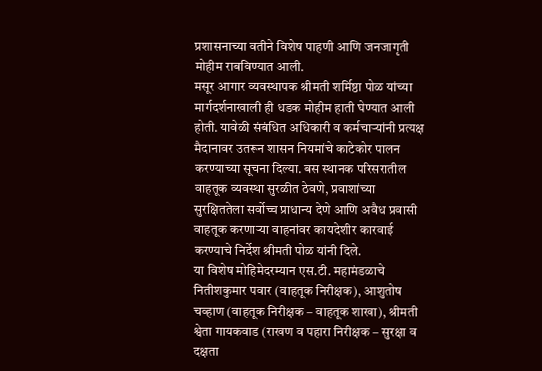प्रशासनाच्या वतीने विशेष पाहणी आणि जनजागृती मोहीम राबविण्यात आली.
मसूर आगार व्यवस्थापक श्रीमती शर्मिष्ठा पोळ यांच्या मार्गदर्शनाखाली ही धडक मोहीम हाती घेण्यात आली होती. यावेळी संबंधित अधिकारी व कर्मचाऱ्यांनी प्रत्यक्ष मैदानावर उतरून शासन नियमांचे काटेकोर पालन करण्याच्या सूचना दिल्या. बस स्थानक परिसरातील वाहतूक व्यवस्था सुरळीत ठेवणे, प्रवाशांच्या सुरक्षिततेला सर्वोच्च प्राधान्य देणे आणि अवैध प्रवासी वाहतूक करणाऱ्या वाहनांवर कायदेशीर कारवाई करण्याचे निर्देश श्रीमती पोळ यांनी दिले.
या विशेष मोहिमेदरम्यान एस.टी. महामंडळाचे नितीशकुमार पवार (वाहतूक निरीक्षक), आशुतोष चव्हाण (वाहतूक निरीक्षक – वाहतूक शाखा), श्रीमती श्वेता गायकवाड (राखण व पहारा निरीक्षक – सुरक्षा व दक्षता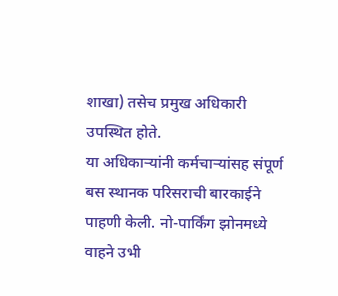शाखा) तसेच प्रमुख अधिकारी उपस्थित होते.
या अधिकाऱ्यांनी कर्मचाऱ्यांसह संपूर्ण बस स्थानक परिसराची बारकाईने पाहणी केली. नो-पार्किंग झोनमध्ये वाहने उभी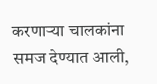करणाऱ्या चालकांना समज देण्यात आली,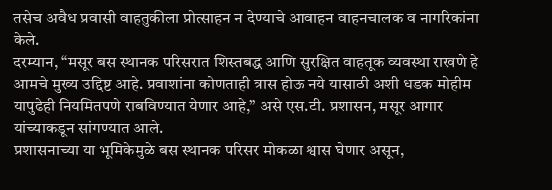तसेच अवैध प्रवासी वाहतुकीला प्रोत्साहन न देण्याचे आवाहन वाहनचालक व नागरिकांना केले.
दरम्यान, “मसूर बस स्थानक परिसरात शिस्तबद्ध आणि सुरक्षित वाहतूक व्यवस्था राखणे हे आमचे मुख्य उद्दिष्ट आहे. प्रवाशांना कोणताही त्रास होऊ नये यासाठी अशी धडक मोहीम यापुढेही नियमितपणे राबविण्यात येणार आहे,” असे एस.टी. प्रशासन, मसूर आगार यांच्याकडून सांगण्यात आले.
प्रशासनाच्या या भूमिकेमुळे बस स्थानक परिसर मोकळा श्वास घेणार असून,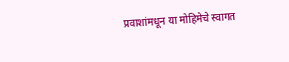प्रवाशांमधून या मोहिमेचे स्वागत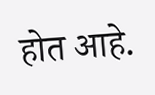होत आहे.